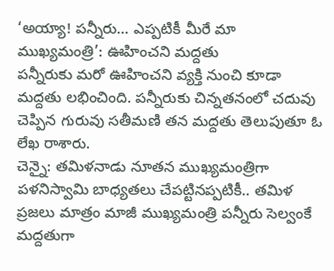‘అయ్యా! పన్నీరు... ఎప్పటికీ మీరే మా ముఖ్యమంత్రి’: ఊహించని మద్దతు
పన్నీరుకు మరో ఊహించని వ్యక్తి నుంచి కూడా మద్దతు లభించింది. పన్నీరుకు చిన్నతనంలో చదువు చెప్పిన గురువు సతీమణి తన మద్దతు తెలుపుతూ ఓ లేఖ రాశారు.
చెన్నై: తమిళనాడు నూతన ముఖ్యమంత్రిగా పళనిస్వామి బాధ్యతలు చేపట్టినప్పటికీ.. తమిళ ప్రజలు మాత్రం మాజీ ముఖ్యమంత్రి పన్నీరు సెల్వంకే మద్దతుగా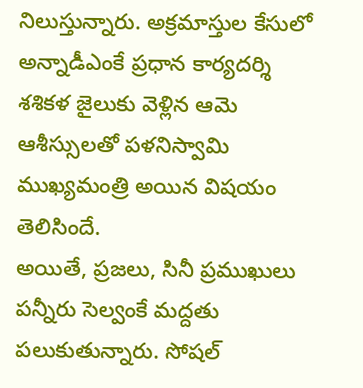నిలుస్తున్నారు. అక్రమాస్తుల కేసులో అన్నాడీఎంకే ప్రధాన కార్యదర్శి శశికళ జైలుకు వెళ్లిన ఆమె ఆశీస్సులతో పళనిస్వామి ముఖ్యమంత్రి అయిన విషయం తెలిసిందే.
అయితే, ప్రజలు, సినీ ప్రముఖులు పన్నీరు సెల్వంకే మద్దతు పలుకుతున్నారు. సోషల్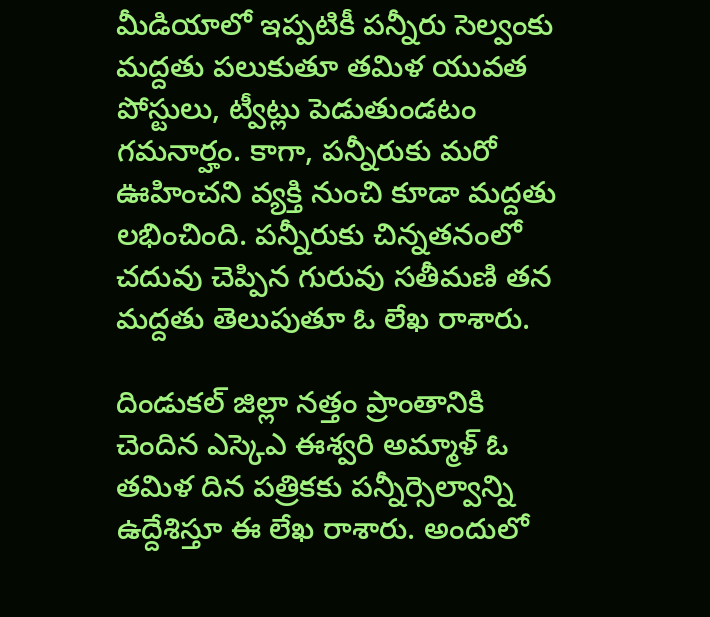మీడియాలో ఇప్పటికీ పన్నీరు సెల్వంకు మద్దతు పలుకుతూ తమిళ యువత పోస్టులు, ట్వీట్లు పెడుతుండటం గమనార్హం. కాగా, పన్నీరుకు మరో ఊహించని వ్యక్తి నుంచి కూడా మద్దతు లభించింది. పన్నీరుకు చిన్నతనంలో చదువు చెప్పిన గురువు సతీమణి తన మద్దతు తెలుపుతూ ఓ లేఖ రాశారు.

దిండుకల్ జిల్లా నత్తం ప్రాంతానికి చెందిన ఎస్కెఎ ఈశ్వరి అమ్మాళ్ ఓ తమిళ దిన పత్రికకు పన్నీర్సెల్వాన్ని ఉద్దేశిస్తూ ఈ లేఖ రాశారు. అందులో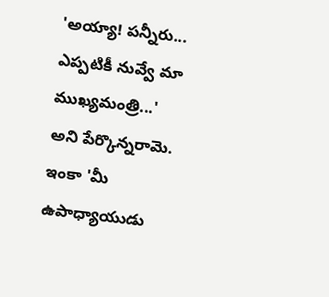'అయ్యా! పన్నీరు... ఎప్పటికీ నువ్వే మా ముఖ్యమంత్రి...' అని పేర్కొన్నరామె.
ఇంకా 'మీ ఉపాధ్యాయుడు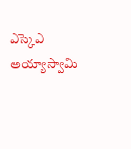ఎస్కెఎ అయ్యాస్వామి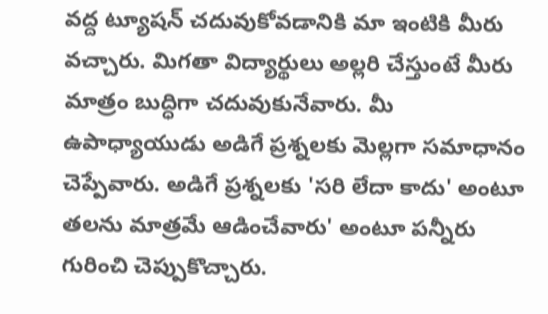వద్ద ట్యూషన్ చదువుకోవడానికి మా ఇంటికి మీరు వచ్చారు. మిగతా విద్యార్థులు అల్లరి చేస్తుంటే మీరు మాత్రం బుద్ధిగా చదువుకునేవారు. మీ ఉపాధ్యాయుడు అడిగే ప్రశ్నలకు మెల్లగా సమాధానం చెప్పేవారు. అడిగే ప్రశ్నలకు 'సరి లేదా కాదు' అంటూ తలను మాత్రమే ఆడించేవారు' అంటూ పన్నీరు గురించి చెప్పుకొచ్చారు.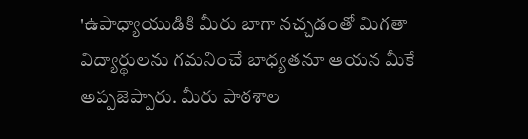'ఉపాధ్యాయుడికి మీరు బాగా నచ్చడంతో మిగతా విద్యార్థులను గమనించే బాధ్యతనూ ఆయన మీకే అప్పజెప్పారు. మీరు పాఠశాల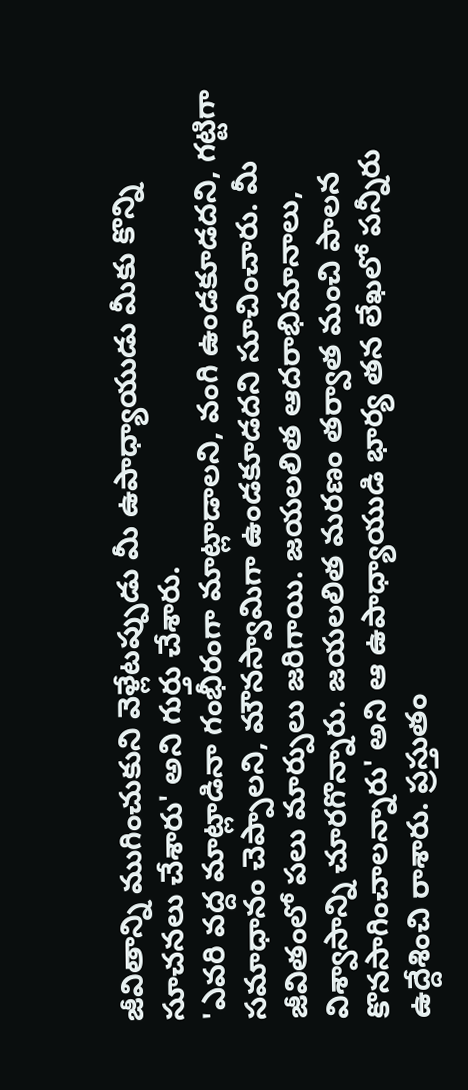జీవితాన్ని ముగించుకుని వెళ్లేటప్పుడు మీ ఉపాధ్యాయుడు మీకు కొన్ని సూచనలు చేశారు' అని గుర్తు చేశారు.
'ఎవరి వద్ద మాట్లాడినా గంభీరంగా మాట్లాడాలని, వంగి ఉండకూడదని, గట్టిగా సమాధానం చెప్పాలని, మౌనస్వామిగా ఉండకూడదని సూచించారు. మీ జీవితంలో పలు మార్పులు జరిగాయి. జయలలిత ఆదరాభిమానాలు, విశ్వాసాన్ని చూరగొన్నారు. జయలలిత మరణం తర్వాత మంచి పాలన కొనసాగించాలన్నారు' అని ఆ ఉపాధ్యాయుడి భార్య తన లేఖలో పన్నీరు ఉద్దేశించి రాశారు. ప్రస్తుతం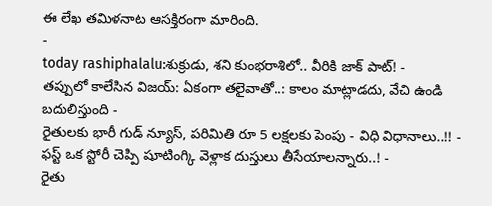ఈ లేఖ తమిళనాట ఆసక్తిరంగా మారింది.
-
today rashiphalalu:శుక్రుడు, శని కుంభరాశిలో.. వీరికి జాక్ పాట్! -
తప్పులో కాలేసిన విజయ్: ఏకంగా తలైవాతో..: కాలం మాట్లాడదు, వేచి ఉండి బదులిస్తుంది -
రైతులకు భారీ గుడ్ న్యూస్, పరిమితి రూ 5 లక్షలకు పెంపు - విధి విధానాలు..!! -
ఫస్ట్ ఒక స్టోరీ చెప్పి షూటింగ్కి వెళ్లాక దుస్తులు తీసేయాలన్నారు..! -
రైతు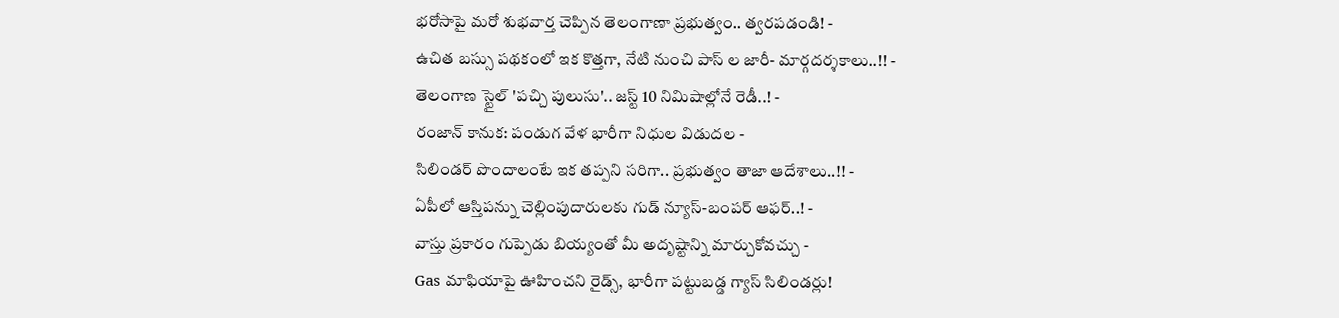భరోసాపై మరో శుభవార్త చెప్పిన తెలంగాణా ప్రభుత్వం.. త్వరపడండి! -
ఉచిత బస్సు పథకంలో ఇక కొత్తగా, నేటి నుంచి పాస్ ల జారీ- మార్గదర్శకాలు..!! -
తెలంగాణ స్టైల్ 'పచ్చి పులుసు'.. జస్ట్ 10 నిమిషాల్లోనే రెడీ..! -
రంజాన్ కానుక: పండుగ వేళ భారీగా నిధుల విడుదల -
సిలిండర్ పొందాలంటే ఇక తప్పని సరిగా.. ప్రభుత్వం తాజా ఆదేశాలు..!! -
ఏపీలో ఆస్తిపన్ను చెల్లింపుదారులకు గుడ్ న్యూస్-బంపర్ ఆఫర్..! -
వాస్తు ప్రకారం గుప్పెడు బియ్యంతో మీ అదృష్టాన్ని మార్చుకోవచ్చు -
Gas మాఫియాపై ఊహించని రైడ్స్, భారీగా పట్టుబడ్డ గ్యాస్ సిలిండర్లు!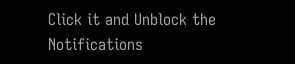Click it and Unblock the Notifications